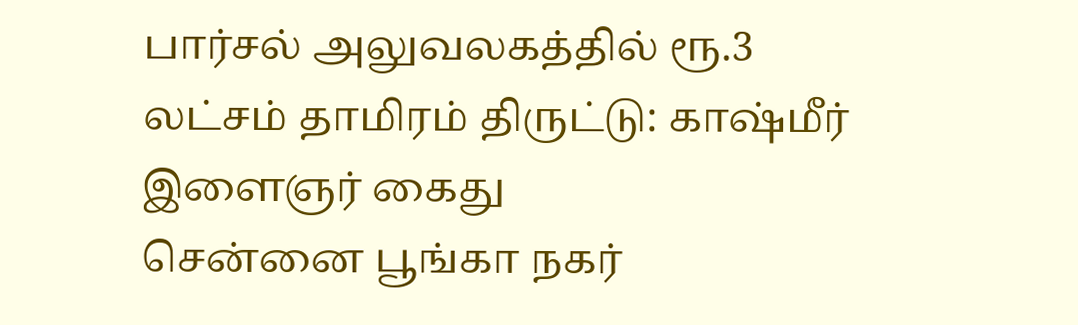பார்சல் அலுவலகத்தில் ரூ.3 லட்சம் தாமிரம் திருட்டு: காஷ்மீர் இளைஞர் கைது
சென்னை பூங்கா நகர்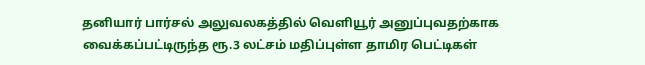தனியார் பார்சல் அலுவலகத்தில் வெளியூர் அனுப்புவதற்காக வைக்கப்பட்டிருந்த ரூ.3 லட்சம் மதிப்புள்ள தாமிர பெட்டிகள்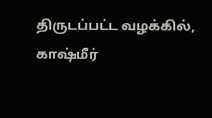திருடப்பட்ட வழக்கில், காஷ்மீர்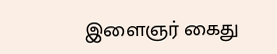இளைஞர் கைது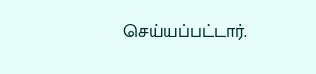செய்யப்பட்டார்.